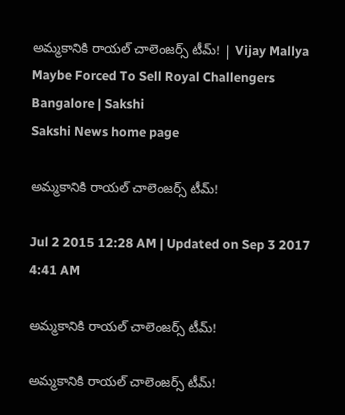అమ్మకానికి రాయల్ చాలెంజర్స్ టీమ్! | Vijay Mallya Maybe Forced To Sell Royal Challengers Bangalore | Sakshi
Sakshi News home page

అమ్మకానికి రాయల్ చాలెంజర్స్ టీమ్!

Jul 2 2015 12:28 AM | Updated on Sep 3 2017 4:41 AM

అమ్మకానికి రాయల్ చాలెంజర్స్ టీమ్!

అమ్మకానికి రాయల్ చాలెంజర్స్ టీమ్!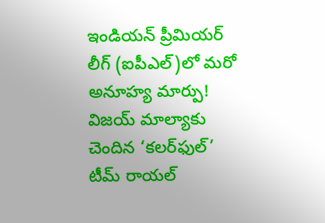ఇండియన్ ప్రీమియర్ లీగ్ (ఐపీఎల్)లో మరో అనూహ్య మార్పు! విజయ్ మాల్యాకు చెందిన ‘కలర్‌ఫుల్’ టీమ్ రాయల్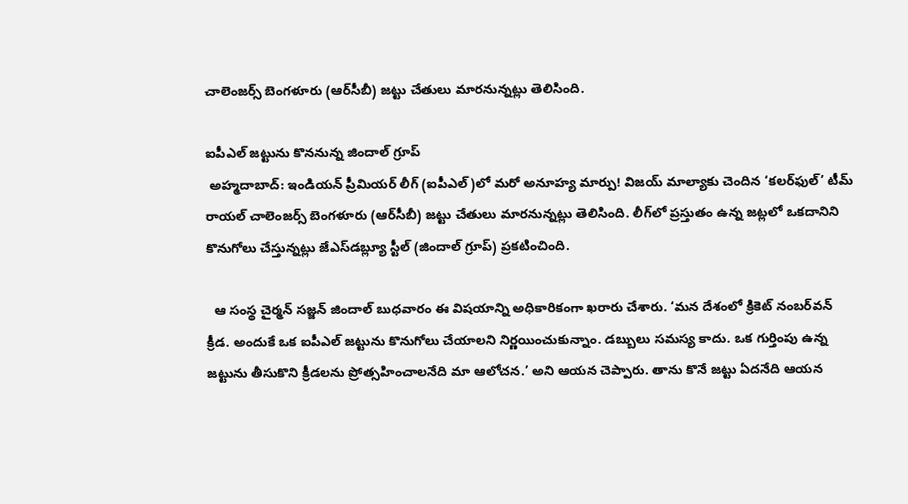చాలెంజర్స్ బెంగళూరు (ఆర్‌సీబీ) జట్టు చేతులు మారనున్నట్లు తెలిసింది.

ఐపీఎల్ జట్టును కొననున్న జిందాల్ గ్రూప్
 అహ్మదాబాద్: ఇండియన్ ప్రీమియర్ లీగ్ (ఐపీఎల్)లో మరో అనూహ్య మార్పు! విజయ్ మాల్యాకు చెందిన ‘కలర్‌ఫుల్’ టీమ్ రాయల్ చాలెంజర్స్ బెంగళూరు (ఆర్‌సీబీ) జట్టు చేతులు మారనున్నట్లు తెలిసింది. లీగ్‌లో ప్రస్తుతం ఉన్న జట్లలో ఒకదానిని కొనుగోలు చేస్తున్నట్లు జేఎస్‌డబ్ల్యూ స్టీల్ (జిందాల్ గ్రూప్) ప్రకటించింది.

  ఆ సంస్థ చైర్మన్ సజ్జన్ జిందాల్ బుధవారం ఈ విషయాన్ని అధికారికంగా ఖరారు చేశారు. ‘మన దేశంలో క్రికెట్ నంబర్‌వన్ క్రీడ. అందుకే ఒక ఐపీఎల్ జట్టును కొనుగోలు చేయాలని నిర్ణయించుకున్నాం. డబ్బులు సమస్య కాదు. ఒక గుర్తింపు ఉన్న జట్టును తీసుకొని క్రీడలను ప్రోత్సహించాలనేది మా ఆలోచన.’ అని ఆయన చెప్పారు. తాను కొనే జట్టు ఏదనేది ఆయన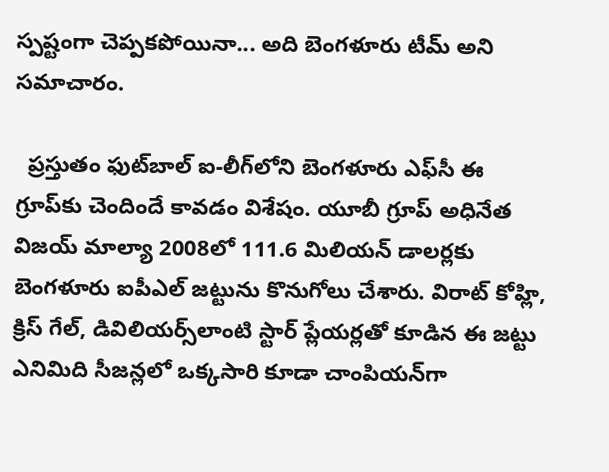స్పష్టంగా చెప్పకపోయినా... అది బెంగళూరు టీమ్ అని సమాచారం.

  ప్రస్తుతం ఫుట్‌బాల్ ఐ-లీగ్‌లోని బెంగళూరు ఎఫ్‌సీ ఈ గ్రూప్‌కు చెందిందే కావడం విశేషం. యూబీ గ్రూప్ అధినేత విజయ్ మాల్యా 2008లో 111.6 మిలియన్ డాలర్లకు బెంగళూరు ఐపీఎల్ జట్టును కొనుగోలు చేశారు. విరాట్ కోహ్లి, క్రిస్ గేల్, డివిలియర్స్‌లాంటి స్టార్ ప్లేయర్లతో కూడిన ఈ జట్టు ఎనిమిది సీజన్లలో ఒక్కసారి కూడా చాంపియన్‌గా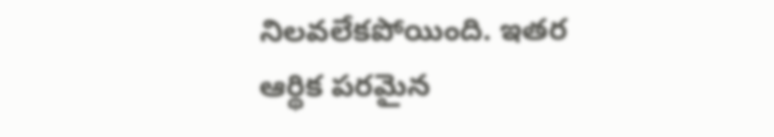నిలవలేకపోయింది. ఇతర ఆర్థిక పరమైన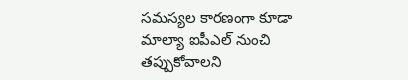సమస్యల కారణంగా కూడా మాల్యా ఐపీఎల్ నుంచి తప్పుకోవాలని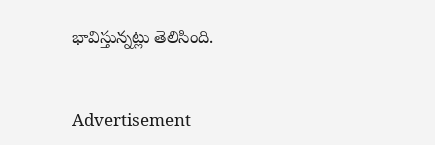భావిస్తున్నట్లు తెలిసింది.


Advertisement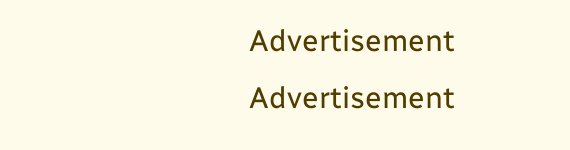Advertisement
Advertisement